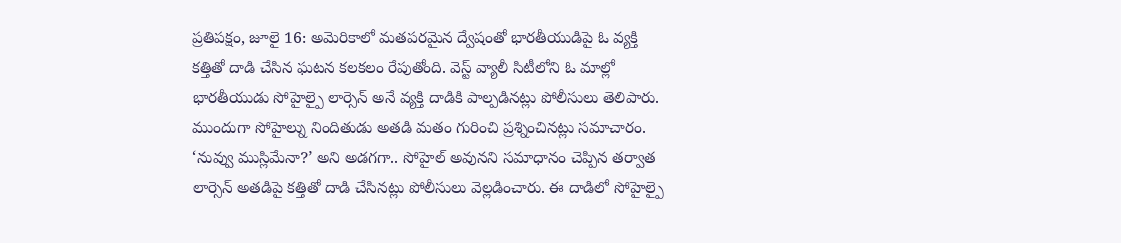ప్రతిపక్షం, జూలై 16: అమెరికాలో మతపరమైన ద్వేషంతో భారతీయుడిపై ఓ వ్యక్తి కత్తితో దాడి చేసిన ఘటన కలకలం రేపుతోంది. వెస్ట్ వ్యాలీ సిటీలోని ఓ మాల్లో భారతీయుడు సోహైల్పై లార్సెన్ అనే వ్యక్తి దాడికి పాల్పడినట్లు పోలీసులు తెలిపారు.
ముందుగా సోహైల్ను నిందితుడు అతడి మతం గురించి ప్రశ్నించినట్లు సమాచారం. ‘నువ్వు ముస్లిమేనా?’ అని అడగగా.. సోహైల్ అవునని సమాధానం చెప్పిన తర్వాత లార్సెన్ అతడిపై కత్తితో దాడి చేసినట్లు పోలీసులు వెల్లడించారు. ఈ దాడిలో సోహైల్పై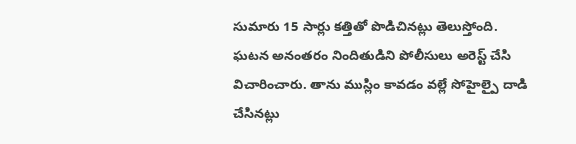సుమారు 15 సార్లు కత్తితో పొడిచినట్లు తెలుస్తోంది.
ఘటన అనంతరం నిందితుడిని పోలీసులు అరెస్ట్ చేసి విచారించారు. తాను ముస్లిం కావడం వల్లే సోహైల్పై దాడి చేసినట్లు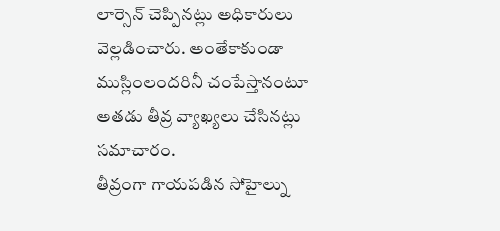లార్సెన్ చెప్పినట్లు అధికారులు వెల్లడించారు. అంతేకాకుండా ముస్లింలందరినీ చంపేస్తానంటూ అతడు తీవ్ర వ్యాఖ్యలు చేసినట్లు సమాచారం.
తీవ్రంగా గాయపడిన సోహైల్ను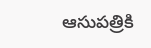ఆసుపత్రికి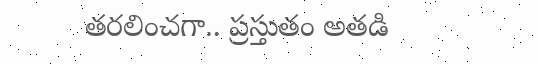తరలించగా.. ప్రస్తుతం అతడి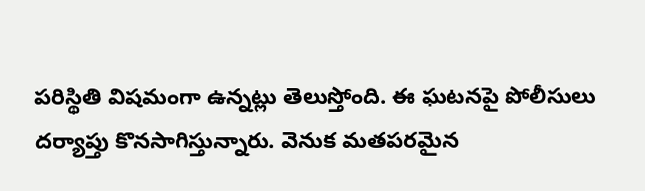పరిస్థితి విషమంగా ఉన్నట్లు తెలుస్తోంది. ఈ ఘటనపై పోలీసులు దర్యాప్తు కొనసాగిస్తున్నారు. వెనుక మతపరమైన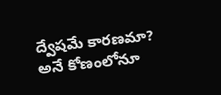ద్వేషమే కారణమా? అనే కోణంలోనూ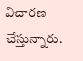విచారణ చేస్తున్నారు.